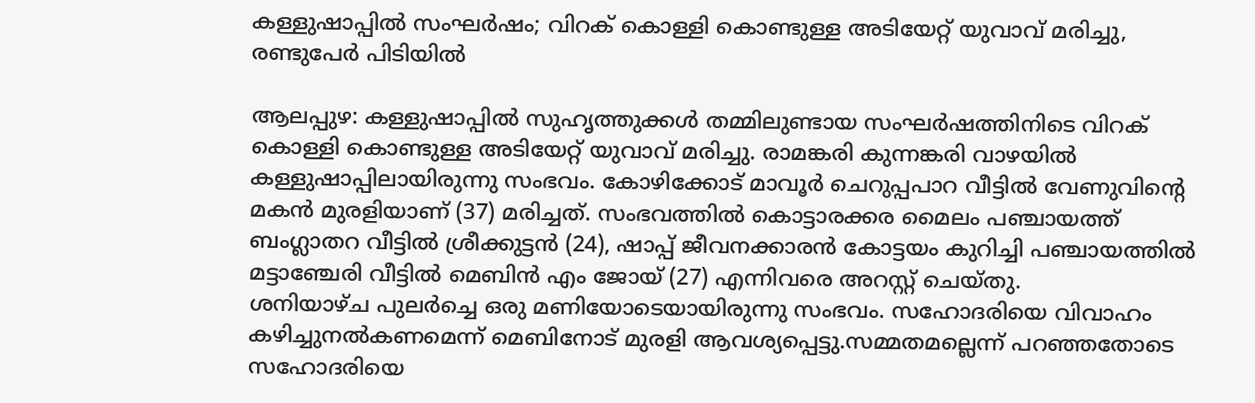കള്ളുഷാപ്പിൽ സംഘർഷം; വിറക് കൊള്ളി കൊണ്ടുള്ള അടിയേറ്റ് യുവാവ് മരിച്ചു, രണ്ടുപേർ പിടിയിൽ

ആലപ്പുഴ: കള്ളുഷാപ്പിൽ സുഹൃത്തുക്കൾ തമ്മിലുണ്ടായ സംഘർഷത്തിനിടെ വിറക് കൊള്ളി കൊണ്ടുള്ള അടിയേറ്റ് യുവാവ് മരിച്ചു. രാമങ്കരി കുന്നങ്കരി വാഴയിൽ കള്ളുഷാപ്പിലായിരുന്നു സംഭവം. കോഴിക്കോട് മാവൂർ ചെറുപ്പപാറ വീട്ടിൽ വേണുവിന്റെ മകൻ മുരളിയാണ് (37) മരിച്ചത്. സംഭവത്തിൽ കൊട്ടാരക്കര മൈലം പഞ്ചായത്ത് ബംഗ്ലാതറ വീട്ടിൽ ശ്രീക്കുട്ടൻ (24), ഷാപ്പ് ജീവനക്കാരൻ കോട്ടയം കുറിച്ചി പഞ്ചായത്തിൽ മട്ടാഞ്ചേരി വീട്ടിൽ മെബിൻ എം ജോയ് (27) എന്നിവരെ അറസ്റ്റ് ചെയ്തു.
ശനിയാഴ്ച പുലർച്ചെ ഒരു മണിയോടെയായിരുന്നു സംഭവം. സഹോദരിയെ വിവാഹം കഴിച്ചുനൽകണമെന്ന് മെബിനോട് മുരളി ആവശ്യപ്പെട്ടു.സമ്മതമല്ലെന്ന് പറഞ്ഞതോടെ സഹോദരിയെ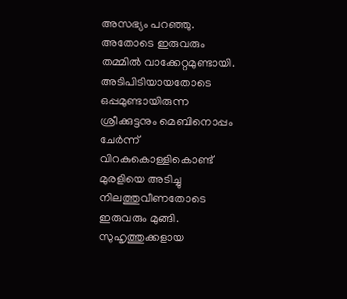അസഭ്യം പറഞ്ഞു. അതോടെ ഇരുവരും തമ്മിൽ വാക്കേറ്റമുണ്ടായി. അടിപിടിയായതോടെ ഒപ്പമുണ്ടായിരുന്ന ശ്രീക്കുട്ടനും മെബിനൊപ്പം ചേർന്ന് വിറകുകൊള്ളികൊണ്ട് മുരളിയെ അടിച്ചു നിലത്തുവീണതോടെ ഇരുവരും മുങ്ങി. സുഹൃത്തുക്കളായ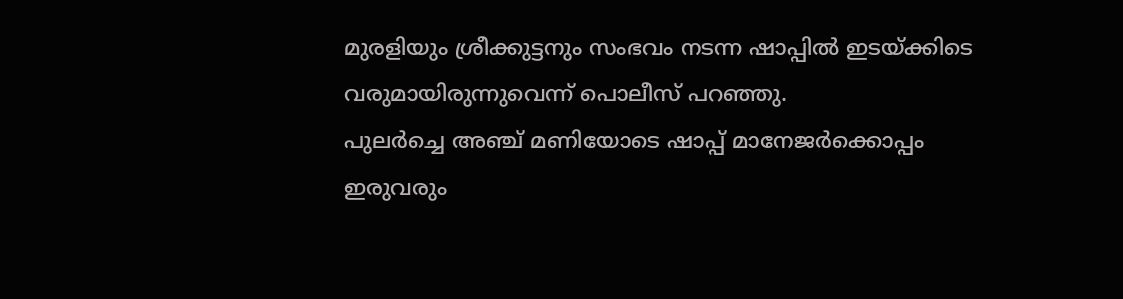മുരളിയും ശ്രീക്കുട്ടനും സംഭവം നടന്ന ഷാപ്പിൽ ഇടയ്ക്കിടെ വരുമായിരുന്നുവെന്ന് പൊലീസ് പറഞ്ഞു.
പുലർച്ചെ അഞ്ച് മണിയോടെ ഷാപ്പ് മാനേജർക്കൊപ്പം ഇരുവരും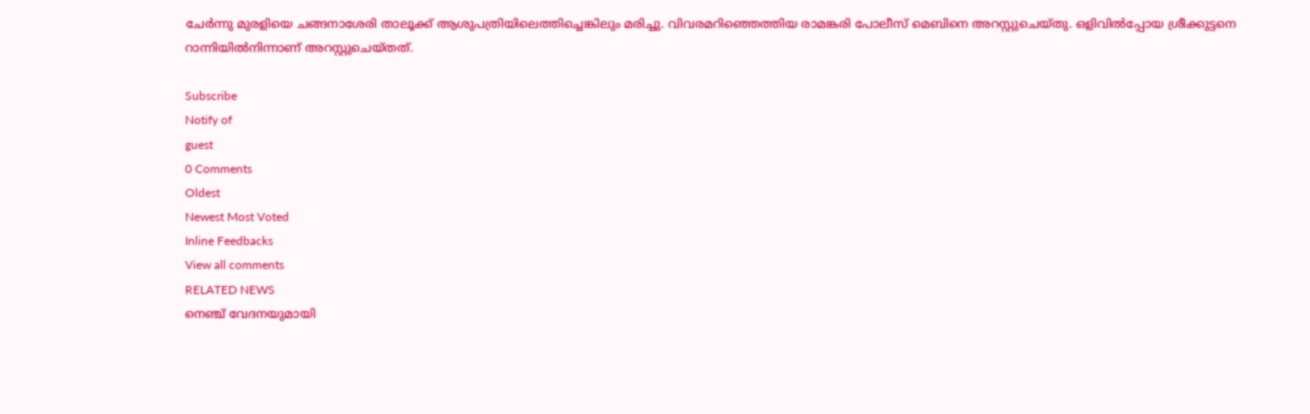ചേർന്നു മുരളിയെ ചങ്ങനാശേരി താലൂക്ക് ആശുപത്രിയിലെത്തിച്ചെങ്കിലും മരിച്ചു. വിവരമറിഞ്ഞെത്തിയ രാമങ്കരി പോലീസ് മെബിനെ അറസ്റ്റുചെയ്തു. ഒളിവിൽപ്പോയ ശ്രീക്കുട്ടനെ റാന്നിയിൽനിന്നാണ് അറസ്റ്റുചെയ്തത്.

Subscribe
Notify of
guest
0 Comments
Oldest
Newest Most Voted
Inline Feedbacks
View all comments
RELATED NEWS
നെഞ്ച് വേദനയുമായി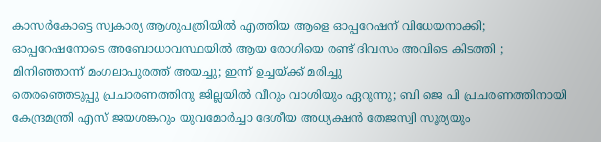കാസർകോട്ടെ സ്വകാര്യ ആശുപത്രിയിൽ എത്തിയ ആളെ ഓപ്പറേഷന് വിധേയനാക്കി; ഓപ്പറേഷനോടെ അബോധാവസ്ഥയിൽ ആയ രോഗിയെ രണ്ട് ദിവസം അവിടെ കിടത്തി ; മിനിഞ്ഞാന്ന് മംഗലാപുരത്ത് അയച്ചു; ഇന്ന് ഉച്ചയ്ക്ക് മരിച്ചു
തെരഞ്ഞെടുപ്പു പ്രചാരണത്തിനു ജില്ലയില്‍ വീറും വാശിയും ഏറുന്നു; ബി ജെ പി പ്രചരണത്തിനായി കേന്ദ്രമന്ത്രി എസ് ജയശങ്കറും യുവമോര്‍ച്ചാ ദേശീയ അധ്യക്ഷന്‍ തേജസ്വി സൂര്യയും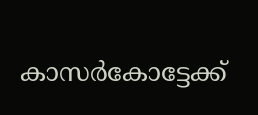കാസര്‍കോട്ടേക്ക്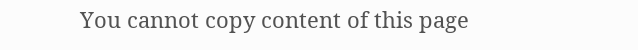You cannot copy content of this page